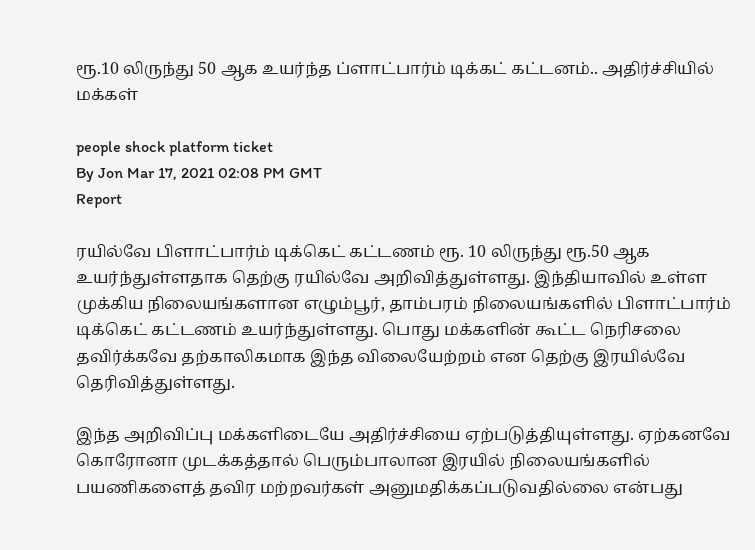ரூ.10 லிருந்து 50 ஆக உயர்ந்த ப்ளாட்பார்ம் டிக்கட் கட்டனம்.. அதிர்ச்சியில் மக்கள்

people shock platform ticket
By Jon Mar 17, 2021 02:08 PM GMT
Report

ரயில்வே பிளாட்பார்ம் டிக்கெட் கட்டணம் ரூ. 10 லிருந்து ரூ.50 ஆக உயர்ந்துள்ளதாக தெற்கு ரயில்வே அறிவித்துள்ளது. இந்தியாவில் உள்ள முக்கிய நிலையங்களான எழும்பூர், தாம்பரம் நிலையங்களில் பிளாட்பார்ம் டிக்கெட் கட்டணம் உயர்ந்துள்ளது. பொது மக்களின் கூட்ட நெரிசலை தவிர்க்கவே தற்காலிகமாக இந்த விலையேற்றம் என தெற்கு இரயில்வே தெரிவித்துள்ளது.

இந்த அறிவிப்பு மக்களிடையே அதிர்ச்சியை ஏற்படுத்தியுள்ளது. ஏற்கனவே கொரோனா முடக்கத்தால் பெரும்பாலான இரயில் நிலையங்களில் பயணிகளைத் தவிர மற்றவர்கள் அனுமதிக்கப்படுவதில்லை என்பது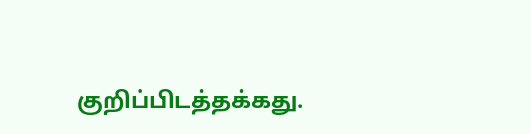குறிப்பிடத்தக்கது.